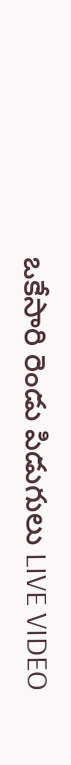ఒకేసారి రెండు పిడుగులు LIVE VIDEO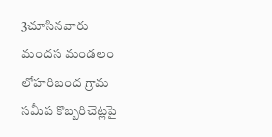3చూసినవారు
మందస మండలం లోహరిబంద గ్రామ సమీప కొబ్బరిచెట్లపై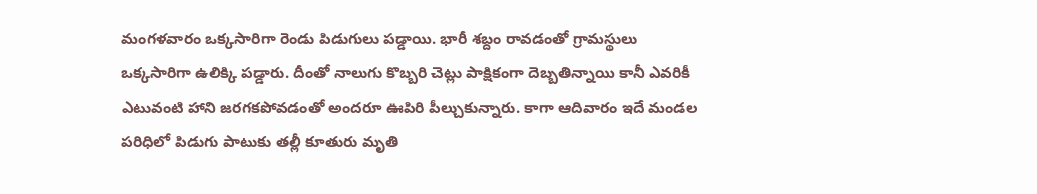మంగళవారం ఒక్కసారిగా రెండు పిడుగులు పడ్డాయి. భారీ శబ్దం రావడంతో గ్రామస్థులు ఒక్కసారిగా ఉలిక్కి పడ్డారు. దీంతో నాలుగు కొబ్బరి చెట్లు పాక్షికంగా దెబ్బతిన్నాయి కానీ ఎవరికీ ఎటువంటి హాని జరగకపోవడంతో అందరూ ఊపిరి పీల్చుకున్నారు. కాగా ఆదివారం ఇదే మండల పరిధిలో పిడుగు పాటుకు తల్లీ కూతురు మృతి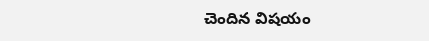చెందిన విషయం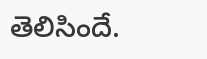తెలిసిందే.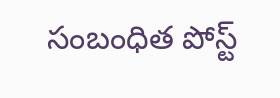సంబంధిత పోస్ట్